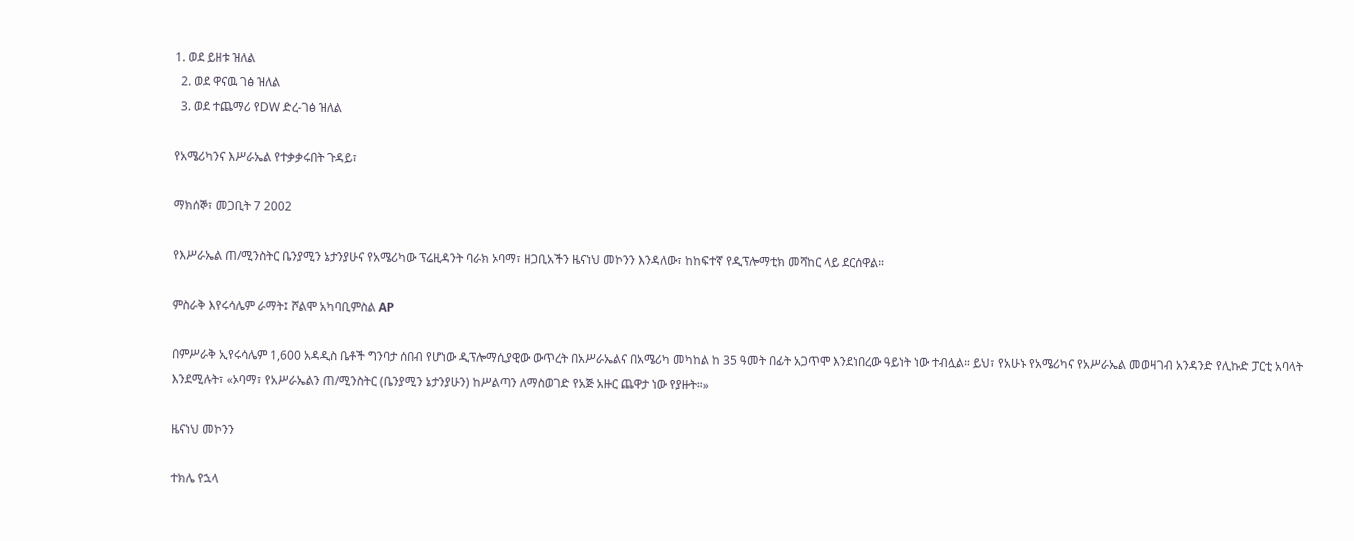1. ወደ ይዘቱ ዝለል
  2. ወደ ዋናዉ ገፅ ዝለል
  3. ወደ ተጨማሪ የDW ድረ-ገፅ ዝለል

የአሜሪካንና እሥራኤል የተቃቃሩበት ጉዳይ፣

ማክሰኞ፣ መጋቢት 7 2002

የእሥራኤል ጠ/ሚንስትር ቤንያሚን ኔታንያሁና የአሜሪካው ፕሬዚዳንት ባራክ ኦባማ፣ ዘጋቢአችን ዜናነህ መኮንን እንዳለው፣ ከከፍተኛ የዲፕሎማቲክ መሻከር ላይ ደርሰዋል።

ምስራቅ እየሩሳሌም ራማት፤ ሾልሞ አካባቢምስል AP

በምሥራቅ ኢየሩሳሌም 1,600 አዳዲስ ቤቶች ግንባታ ሰበብ የሆነው ዲፕሎማሲያዊው ውጥረት በአሥራኤልና በአሜሪካ መካከል ከ 35 ዓመት በፊት አጋጥሞ እንደነበረው ዓይነት ነው ተብሏል። ይህ፣ የአሁኑ የአሜሪካና የአሥራኤል መወዛገብ አንዳንድ የሊኩድ ፓርቲ አባላት እንደሚሉት፣ «ኦባማ፣ የአሥራኤልን ጠ/ሚንስትር (ቤንያሚን ኔታንያሁን) ከሥልጣን ለማስወገድ የአጅ አዙር ጨዋታ ነው የያዙት።»

ዜናነህ መኮንን

ተክሌ የኋላ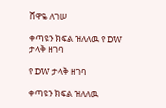ሸዋዬ ለገሠ

ቀጣዩን ክፍል ዝለለዉ የ DW ታላቅ ዘገባ

የ DW ታላቅ ዘገባ

ቀጣዩን ክፍል ዝለለዉ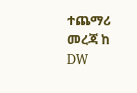ተጨማሪ መረጃ ከ DW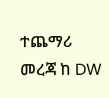ተጨማሪ መረጃ ከ DW